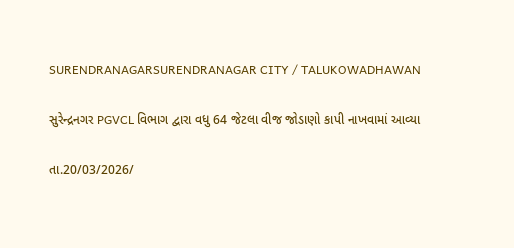SURENDRANAGARSURENDRANAGAR CITY / TALUKOWADHAWAN

સુરેન્દ્રનગર PGVCL વિભાગ દ્વારા વધુ 64 જેટલા વીજ જોડાણો કાપી નાખવામાં આવ્યા

તા.20/03/2026/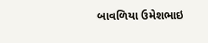બાવળિયા ઉમેશભાઇ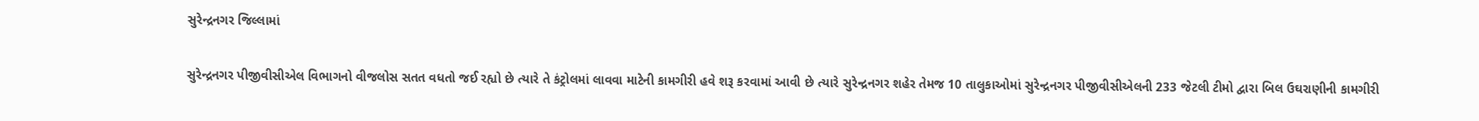સુરેન્દ્રનગર જિલ્લામાં

સુરેન્દ્રનગર પીજીવીસીએલ વિભાગનો વીજલોસ સતત વધતો જઈ રહ્યો છે ત્યારે તે કંટ્રોલમાં લાવવા માટેની કામગીરી હવે શરૂ કરવામાં આવી છે ત્યારે સુરેન્દ્રનગર શહેર તેમજ 10 તાલુકાઓમાં સુરેન્દ્રનગર પીજીવીસીએલની 233 જેટલી ટીમો દ્વારા બિલ ઉઘરાણીની કામગીરી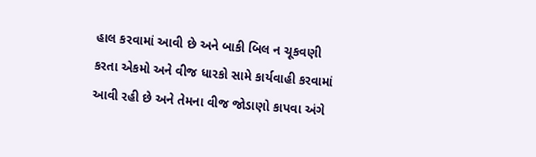હાલ કરવામાં આવી છે અને બાકી બિલ ન ચૂકવણી કરતા એકમો અને વીજ ધારકો સામે કાર્યવાહી કરવામાં આવી રહી છે અને તેમના વીજ જોડાણો કાપવા અંગે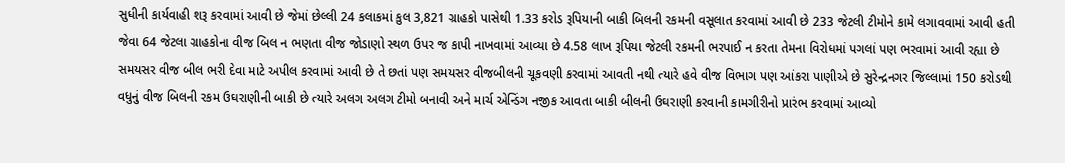સુધીની કાર્યવાહી શરૂ કરવામાં આવી છે જેમાં છેલ્લી 24 કલાકમાં કુલ 3,821 ગ્રાહકો પાસેથી 1.33 કરોડ રૂપિયાની બાકી બિલની રકમની વસૂલાત કરવામાં આવી છે 233 જેટલી ટીમોને કામે લગાવવામાં આવી હતી જેવા 64 જેટલા ગ્રાહકોના વીજ બિલ ન ભણતા વીજ જોડાણો સ્થળ ઉપર જ કાપી નાખવામાં આવ્યા છે 4.58 લાખ રૂપિયા જેટલી રકમની ભરપાઈ ન કરતા તેમના વિરોધમાં પગલાં પણ ભરવામાં આવી રહ્યા છે સમયસર વીજ બીલ ભરી દેવા માટે અપીલ કરવામાં આવી છે તે છતાં પણ સમયસર વીજબીલની ચૂકવણી કરવામાં આવતી નથી ત્યારે હવે વીજ વિભાગ પણ આંકરા પાણીએ છે સુરેન્દ્રનગર જિલ્લામાં 150 કરોડથી વધુનું વીજ બિલની રકમ ઉઘરાણીની બાકી છે ત્યારે અલગ અલગ ટીમો બનાવી અને માર્ચ એન્ડિંગ નજીક આવતા બાકી બીલની ઉઘરાણી કરવાની કામગીરીનો પ્રારંભ કરવામાં આવ્યો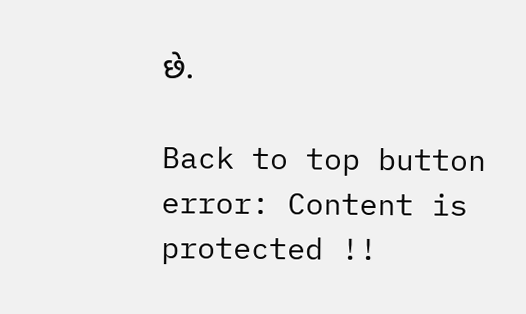છે.

Back to top button
error: Content is protected !!